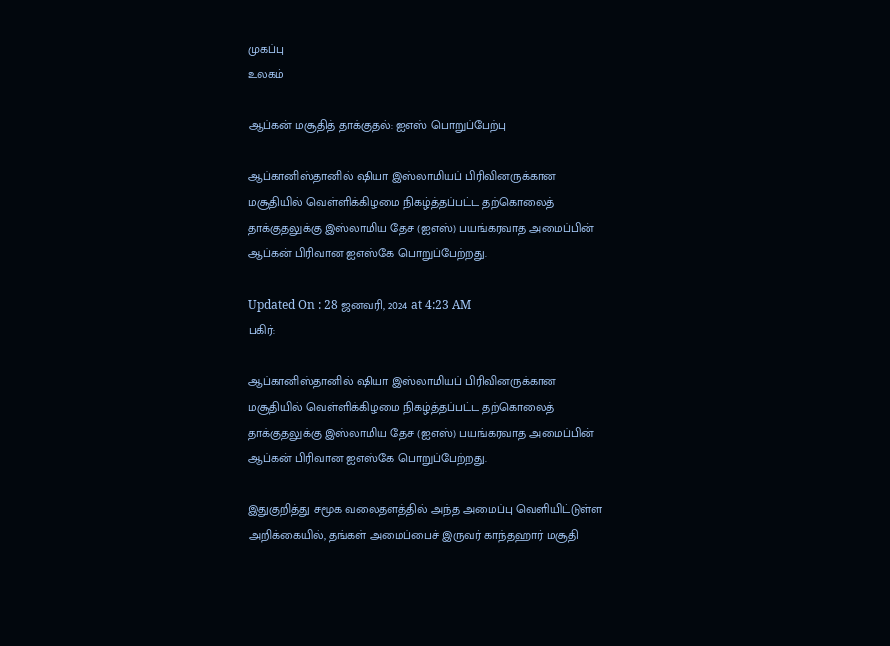முகப்பு
உலகம்

ஆப்கன் மசூதித் தாக்குதல்: ஐஎஸ் பொறுப்பேற்பு

ஆப்கானிஸ்தானில் ஷியா இஸ்லாமியப் பிரிவினருக்கான மசூதியில் வெள்ளிக்கிழமை நிகழ்த்தப்பட்ட தற்கொலைத் தாக்குதலுக்கு இஸ்லாமிய தேச (ஐஎஸ்) பயங்கரவாத அமைப்பின் ஆப்கன் பிரிவான ஐஎஸ்கே பொறுப்பேற்றது.

Updated On : 28 ஜனவரி, 2024 at 4:23 AM
பகிர்:

ஆப்கானிஸ்தானில் ஷியா இஸ்லாமியப் பிரிவினருக்கான மசூதியில் வெள்ளிக்கிழமை நிகழ்த்தப்பட்ட தற்கொலைத் தாக்குதலுக்கு இஸ்லாமிய தேச (ஐஎஸ்) பயங்கரவாத அமைப்பின் ஆப்கன் பிரிவான ஐஎஸ்கே பொறுப்பேற்றது.

இதுகுறித்து சமூக வலைதளத்தில் அந்த அமைப்பு வெளியிட்டுள்ள அறிக்கையில், தங்கள் அமைப்பைச் இருவர் காந்தஹார் மசூதி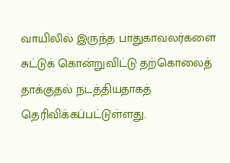வாயிலில் இருந்த பாதுகாவலர்களை சுட்டுக் கொன்றுவிட்டு தற்கொலைத் தாக்குதல் நடத்தியதாகத் தெரிவிக்கப்பட்டுள்ளது.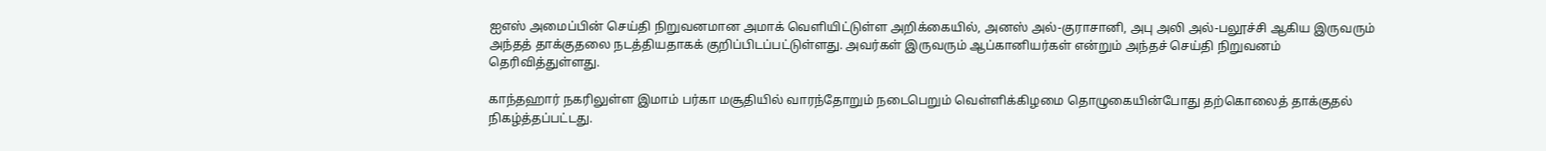ஐஎஸ் அமைப்பின் செய்தி நிறுவனமான அமாக் வெளியிட்டுள்ள அறிக்கையில், அனஸ் அல்-குராசானி, அபு அலி அல்-பலூச்சி ஆகிய இருவரும் அந்தத் தாக்குதலை நடத்தியதாகக் குறிப்பிடப்பட்டுள்ளது. அவர்கள் இருவரும் ஆப்கானியர்கள் என்றும் அந்தச் செய்தி நிறுவனம் தெரிவித்துள்ளது.

காந்தஹார் நகரிலுள்ள இமாம் பர்கா மசூதியில் வாரந்தோறும் நடைபெறும் வெள்ளிக்கிழமை தொழுகையின்போது தற்கொலைத் தாக்குதல் நிகழ்த்தப்பட்டது.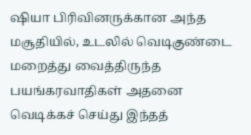ஷியா பிரிவினருக்கான அந்த மசூதியில், உடலில் வெடிகுண்டை மறைத்து வைத்திருந்த பயங்கரவாதிகள் அதனை வெடிக்கச் செய்து இந்தத்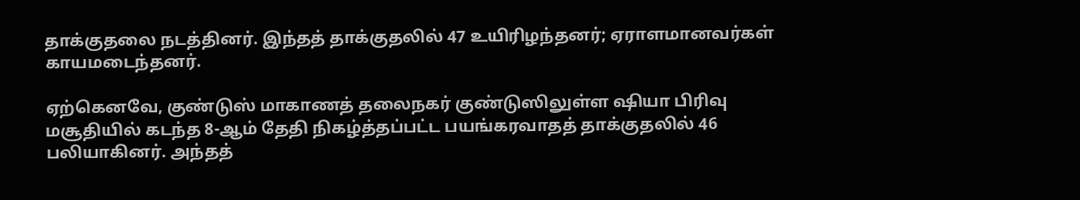தாக்குதலை நடத்தினர். இந்தத் தாக்குதலில் 47 உயிரிழந்தனர்; ஏராளமானவர்கள் காயமடைந்தனர்.

ஏற்கெனவே, குண்டுஸ் மாகாணத் தலைநகர் குண்டுஸிலுள்ள ஷியா பிரிவு மசூதியில் கடந்த 8-ஆம் தேதி நிகழ்த்தப்பட்ட பயங்கரவாதத் தாக்குதலில் 46 பலியாகினர். அந்தத்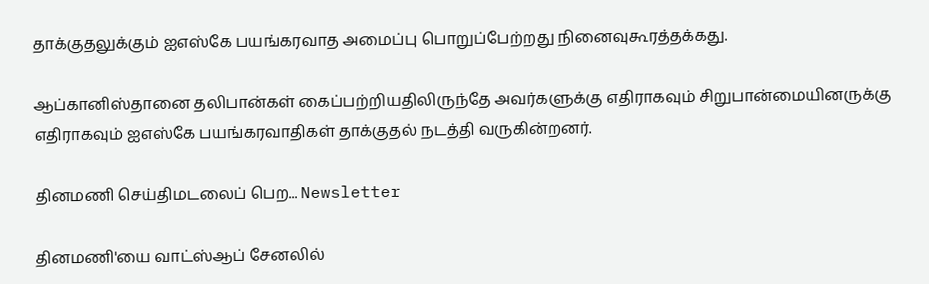தாக்குதலுக்கும் ஐஎஸ்கே பயங்கரவாத அமைப்பு பொறுப்பேற்றது நினைவுகூரத்தக்கது.

ஆப்கானிஸ்தானை தலிபான்கள் கைப்பற்றியதிலிருந்தே அவர்களுக்கு எதிராகவும் சிறுபான்மையினருக்கு எதிராகவும் ஐஎஸ்கே பயங்கரவாதிகள் தாக்குதல் நடத்தி வருகின்றனர்.

தினமணி செய்திமடலைப் பெற... Newsletter

தினமணி'யை வாட்ஸ்ஆப் சேனலில்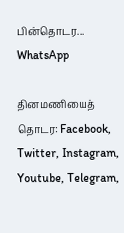பின்தொடர... WhatsApp

தினமணியைத் தொடர: Facebook, Twitter, Instagram, Youtube, Telegram,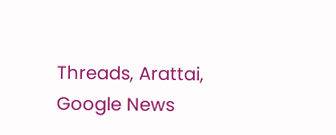Threads, Arattai, Google News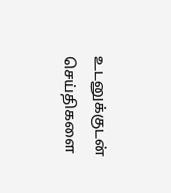உடனுக்குடன் செய்திகளை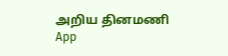அறிய தினமணி App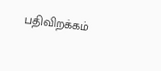பதிவிறக்கம்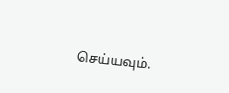செய்யவும்.